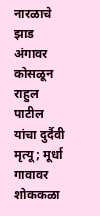नारळाचे झाड अंगावर कोसळून राहुल पाटील यांचा दुर्दैवी मृत्यू; मूर्धा गावावर शोककळा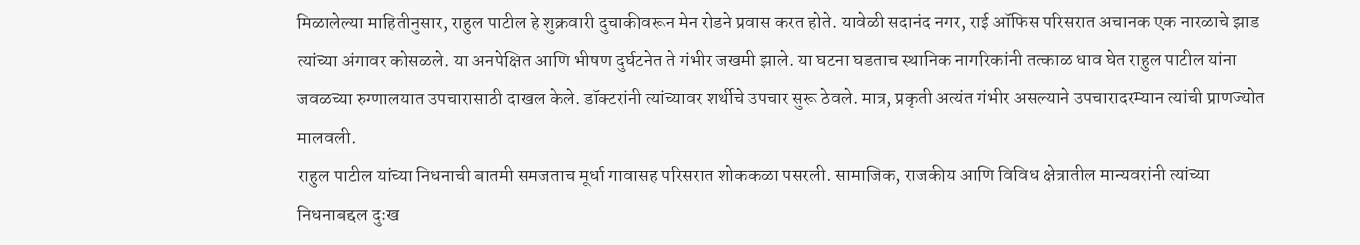मिळालेल्या माहितीनुसार, राहुल पाटील हे शुक्रवारी दुचाकीवरून मेन रोडने प्रवास करत होते. यावेळी सदानंद नगर, राई ऑफिस परिसरात अचानक एक नारळाचे झाड त्यांच्या अंगावर कोसळले. या अनपेक्षित आणि भीषण दुर्घटनेत ते गंभीर जखमी झाले. या घटना घडताच स्थानिक नागरिकांनी तत्काळ धाव घेत राहुल पाटील यांना जवळच्या रुग्णालयात उपचारासाठी दाखल केले. डॉक्टरांनी त्यांच्यावर शर्थीचे उपचार सुरू ठेवले. मात्र, प्रकृती अत्यंत गंभीर असल्याने उपचारादरम्यान त्यांची प्राणज्योत मालवली.
राहुल पाटील यांच्या निधनाची बातमी समजताच मूर्धा गावासह परिसरात शोककळा पसरली. सामाजिक, राजकीय आणि विविध क्षेत्रातील मान्यवरांनी त्यांच्या निधनाबद्दल दुःख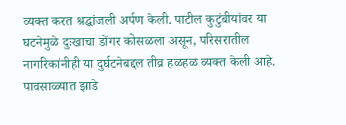व्यक्त करत श्रद्धांजली अर्पण केली. पाटील कुटुंबीयांवर या घटनेमुळे दुःखाचा डोंगर कोसळला असून, परिसरातील नागरिकांनीही या दुर्घटनेबद्दल तीव्र हळहळ व्यक्त केली आहे. पावसाळ्यात झाडे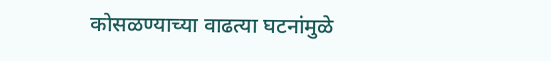कोसळण्याच्या वाढत्या घटनांमुळे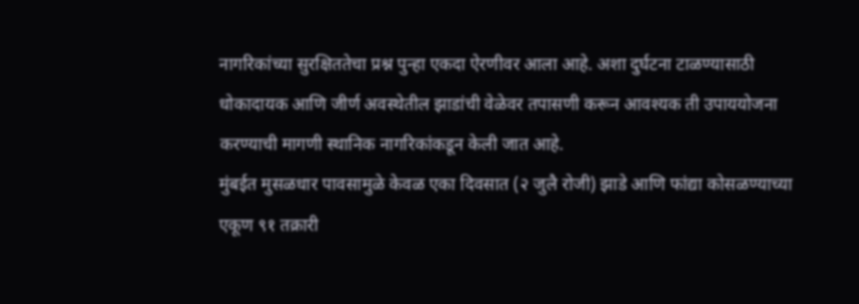नागरिकांच्या सुरक्षिततेचा प्रश्न पुन्हा एकदा ऐरणीवर आला आहे. अशा दुर्घटना टाळण्यासाठी धोकादायक आणि जीर्ण अवस्थेतील झाडांची वेळेवर तपासणी करून आवश्यक ती उपाययोजना करण्याची मागणी स्थानिक नागरिकांकडून केली जात आहे.
मुंबईत मुसळधार पावसामुळे केवळ एका दिवसात (२ जुलै रोजी) झाडे आणि फांद्या कोसळण्याच्या एकूण ९१ तक्रारी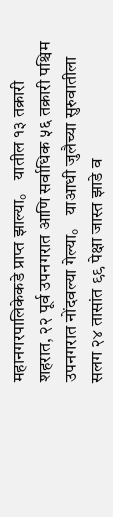महानगरपालिकेकडे प्राप्त झाल्या。 यातील १३ तक्रारी शहरात, २२ पूर्व उपनगरात आणि सर्वाधिक ५६ तक्रारी पश्चिम उपनगरात नोंदवल्या गेल्या。 याआधी जुलैच्या सुरुवातीला सलग २४ तासांत ९९ पेक्षा जास्त झाडे व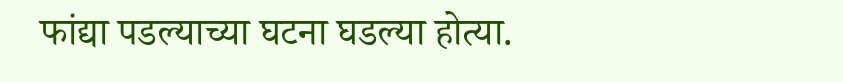फांद्या पडल्याच्या घटना घडल्या होत्या.